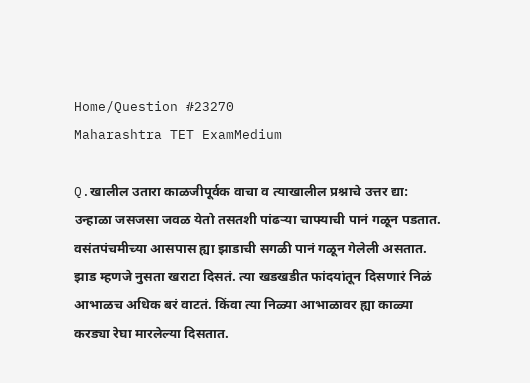Home/Question #23270
Maharashtra TET ExamMedium

Q.खालील उतारा काळजीपूर्वक वाचा व त्याखालील प्रश्नाचे उत्तर द्या: उन्हाळा जसजसा जवळ येतो तसतशी पांढऱ्या चाफ्याची पानं गळून पडतात. वसंतपंचमीच्या आसपास ह्या झाडाची सगळी पानं गळून गेलेली असतात. झाड म्हणजे नुसता खराटा दिसतं. त्या खडखडीत फांदयांतून दिसणारं निळं आभाळच अधिक बरं वाटतं. किंवा त्या निळ्या आभाळावर ह्या काळ्या करड्या रेघा मारलेल्या दिसतात.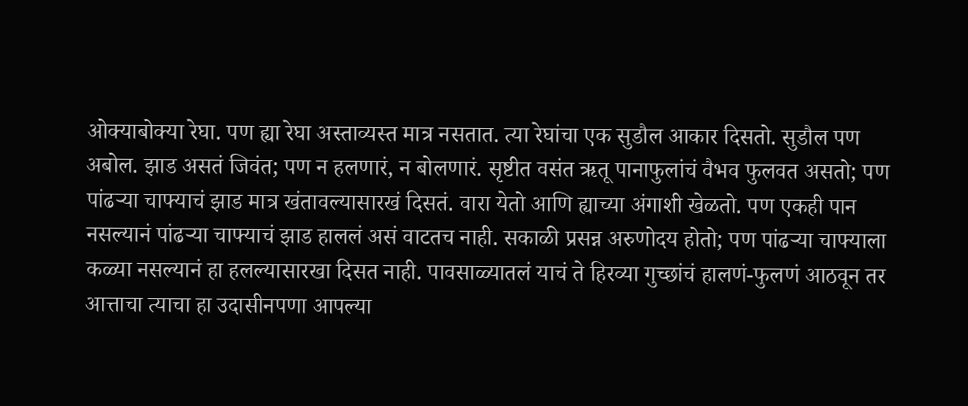ओक्याबोक्या रेघा. पण ह्या रेघा अस्ताव्यस्त मात्र नसतात. त्या रेघांचा एक सुडौल आकार दिसतो. सुडौल पण अबोल. झाड असतं जिवंत; पण न हलणारं, न बोलणारं. सृष्टीत वसंत ऋतू पानाफुलांचं वैभव फुलवत असतो; पण पांढऱ्या चाफ्याचं झाड मात्र खंतावल्यासारखं दिसतं. वारा येतो आणि ह्याच्या अंगाशी खेळतो. पण एकही पान नसल्यानं पांढऱ्या चाफ्याचं झाड हाललं असं वाटतच नाही. सकाळी प्रसन्न अरुणोदय होतो; पण पांढऱ्या चाफ्याला कळ्या नसल्यानं हा हलल्यासारखा दिसत नाही. पावसाळ्यातलं याचं ते हिरव्या गुच्छांचं हालणं-फुलणं आठवून तर आत्ताचा त्याचा हा उदासीनपणा आपल्या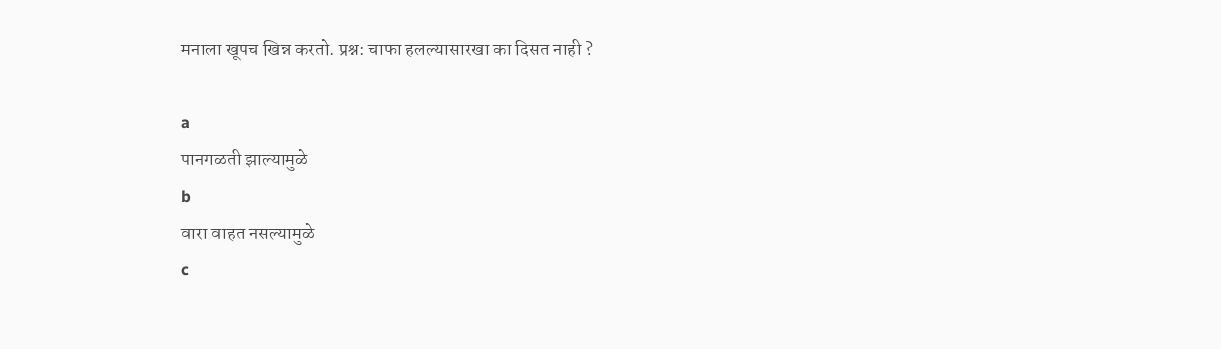मनाला खूपच खिन्न करतो. प्रश्न: चाफा हलल्यासारखा का दिसत नाही ?

a
पानगळती झाल्यामुळे
b
वारा वाहत नसल्यामुळे
c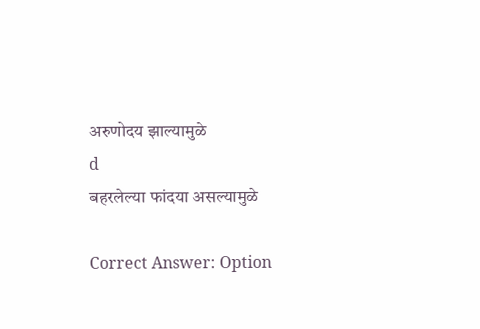अरुणोदय झाल्यामुळे
d
बहरलेल्या फांदया असल्यामुळे

Correct Answer: Option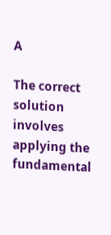A

The correct solution involves applying the fundamental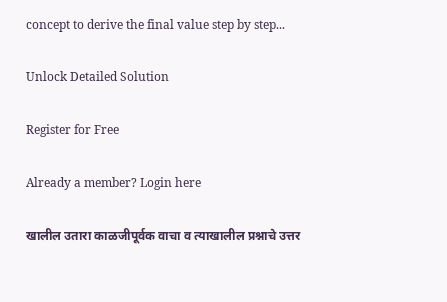concept to derive the final value step by step...

Unlock Detailed Solution

Register for Free

Already a member? Login here

खालील उतारा काळजीपूर्वक वाचा व त्याखालील प्रश्नाचे उत्तर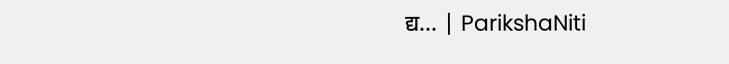द्य... | ParikshaNiti